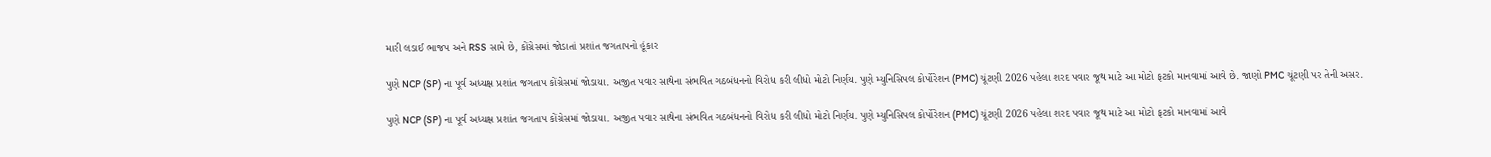મારી લડાઈ ભાજપ અને RSS સામે છે, કોંગ્રેસમાં જોડાતાં પ્રશાંત જગતાપનો હૂંકાર

પુણે NCP (SP) ના પૂર્વ અધ્યક્ષ પ્રશાંત જગતાપ કોંગ્રેસમાં જોડાયા. અજીત પવાર સાથેના સંભવિત ગઠબંધનનો વિરોધ કરી લીધો મોટો નિર્ણય. પુણે મ્યુનિસિપલ કોર્પોરેશન (PMC) ચૂંટણી 2026 પહેલા શરદ પવાર જૂથ માટે આ મોટો ફટકો માનવામાં આવે છે. જાણો PMC ચૂંટણી પર તેની અસર.

પુણે NCP (SP) ના પૂર્વ અધ્યક્ષ પ્રશાંત જગતાપ કોંગ્રેસમાં જોડાયા. અજીત પવાર સાથેના સંભવિત ગઠબંધનનો વિરોધ કરી લીધો મોટો નિર્ણય. પુણે મ્યુનિસિપલ કોર્પોરેશન (PMC) ચૂંટણી 2026 પહેલા શરદ પવાર જૂથ માટે આ મોટો ફટકો માનવામાં આવે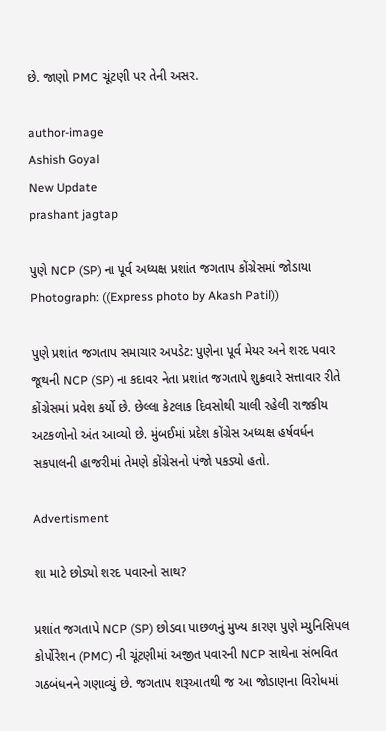છે. જાણો PMC ચૂંટણી પર તેની અસર.

author-image
Ashish Goyal
New Update
prashant jagtap

પુણે NCP (SP) ના પૂર્વ અધ્યક્ષ પ્રશાંત જગતાપ કોંગ્રેસમાં જોડાયા Photograph: ((Express photo by Akash Patil))

પુણે પ્રશાંત જગતાપ સમાચાર અપડેટ: પુણેના પૂર્વ મેયર અને શરદ પવાર જૂથની NCP (SP) ના કદાવર નેતા પ્રશાંત જગતાપે શુક્રવારે સત્તાવાર રીતે કોંગ્રેસમાં પ્રવેશ કર્યો છે. છેલ્લા કેટલાક દિવસોથી ચાલી રહેલી રાજકીય અટકળોનો અંત આવ્યો છે. મુંબઈમાં પ્રદેશ કોંગ્રેસ અધ્યક્ષ હર્ષવર્ધન સકપાલની હાજરીમાં તેમણે કોંગ્રેસનો પંજો પકડ્યો હતો.

Advertisment

શા માટે છોડ્યો શરદ પવારનો સાથ?

પ્રશાંત જગતાપે NCP (SP) છોડવા પાછળનું મુખ્ય કારણ પુણે મ્યુનિસિપલ કોર્પોરેશન (PMC) ની ચૂંટણીમાં અજીત પવારની NCP સાથેના સંભવિત ગઠબંધનને ગણાવ્યું છે. જગતાપ શરૂઆતથી જ આ જોડાણના વિરોધમાં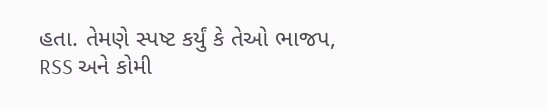હતા. તેમણે સ્પષ્ટ કર્યું કે તેઓ ભાજપ, RSS અને કોમી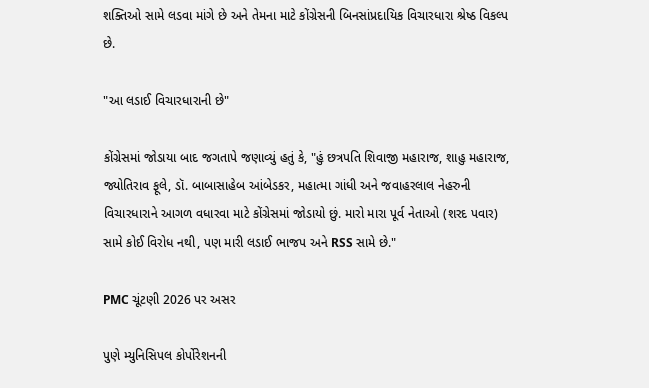શક્તિઓ સામે લડવા માંગે છે અને તેમના માટે કોંગ્રેસની બિનસાંપ્રદાયિક વિચારધારા શ્રેષ્ઠ વિકલ્પ છે.

"આ લડાઈ વિચારધારાની છે"

કોંગ્રેસમાં જોડાયા બાદ જગતાપે જણાવ્યું હતું કે, "હું છત્રપતિ શિવાજી મહારાજ, શાહુ મહારાજ, જ્યોતિરાવ ફૂલે, ડૉ. બાબાસાહેબ આંબેડકર, મહાત્મા ગાંધી અને જવાહરલાલ નેહરુની વિચારધારાને આગળ વધારવા માટે કોંગ્રેસમાં જોડાયો છું. મારો મારા પૂર્વ નેતાઓ (શરદ પવાર) સામે કોઈ વિરોધ નથી, પણ મારી લડાઈ ભાજપ અને RSS સામે છે."

PMC ચૂંટણી 2026 પર અસર

પુણે મ્યુનિસિપલ કોર્પોરેશનની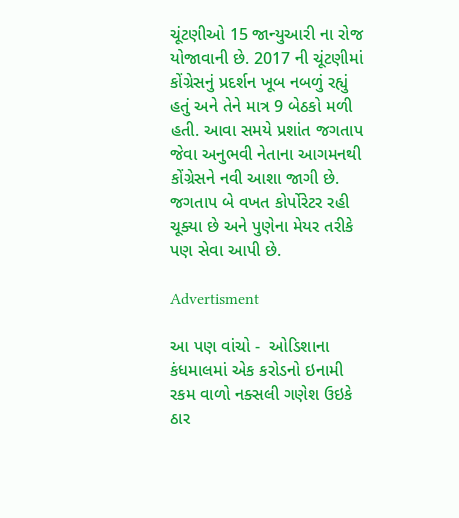ચૂંટણીઓ 15 જાન્યુઆરી ના રોજ યોજાવાની છે. 2017 ની ચૂંટણીમાં કોંગ્રેસનું પ્રદર્શન ખૂબ નબળું રહ્યું હતું અને તેને માત્ર 9 બેઠકો મળી હતી. આવા સમયે પ્રશાંત જગતાપ જેવા અનુભવી નેતાના આગમનથી કોંગ્રેસને નવી આશા જાગી છે. જગતાપ બે વખત કોર્પોરેટર રહી ચૂક્યા છે અને પુણેના મેયર તરીકે પણ સેવા આપી છે.

Advertisment

આ પણ વાંચો -  ઓડિશાના કંધમાલમાં એક કરોડનો ઇનામી રકમ વાળો નક્સલી ગણેશ ઉઇકે ઠાર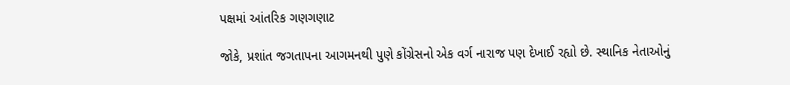પક્ષમાં આંતરિક ગણગણાટ

જોકે, પ્રશાંત જગતાપના આગમનથી પુણે કોંગ્રેસનો એક વર્ગ નારાજ પણ દેખાઈ રહ્યો છે. સ્થાનિક નેતાઓનું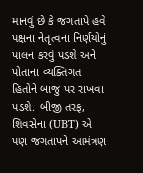માનવું છે કે જગતાપે હવે પક્ષના નેતૃત્વના નિર્ણયોનું પાલન કરવું પડશે અને પોતાના વ્યક્તિગત હિતોને બાજુ પર રાખવા પડશે. બીજી તરફ, શિવસેના (UBT) એ પણ જગતાપને આમંત્રણ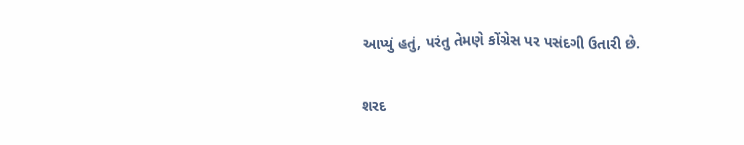આપ્યું હતું, પરંતુ તેમણે કોંગ્રેસ પર પસંદગી ઉતારી છે.

શરદ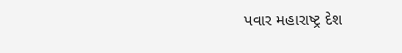પવાર મહારાષ્ટ્ર દેશ